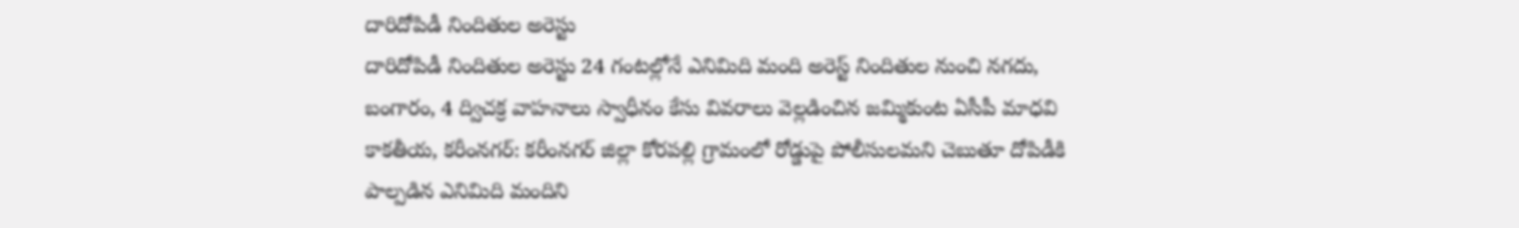దారిదోపిడీ నిందితుల అరెస్టు
దారిదోపిడీ నిందితుల అరెస్టు 24 గంటల్లోనే ఎనిమిది మంది అరెస్ట్ నిందితుల నుంచి నగదు, బంగారం, 4 ద్విచక్ర వాహనాలు స్వాధీనం కేసు వివరాలు వెల్లడించిన జమ్మికుంట ఏసీపీ మాధవి కాకతీయ, కరీంనగర్: కరీంనగర్ జిల్లా కోరపల్లి గ్రామంలో రోడ్డుపై పోలీసులమని చెబుతూ దోపిడీకి పాల్పడిన ఎనిమిది మందిని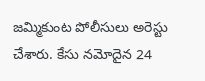జమ్మికుంట పోలీసులు అరెస్టు చేశారు. కేసు నమోదైన 24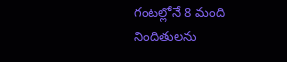గంటల్లోనే 8 మంది నిందితులను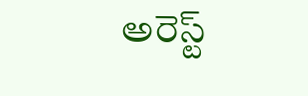అరెస్ట్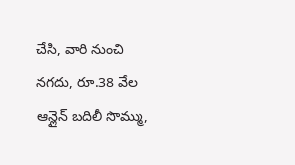చేసి, వారి నుంచి నగదు, రూ.38 వేల ఆన్లైన్ బదిలీ సొమ్ము,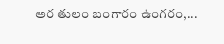అర తులం బంగారం ఉంగరం,...